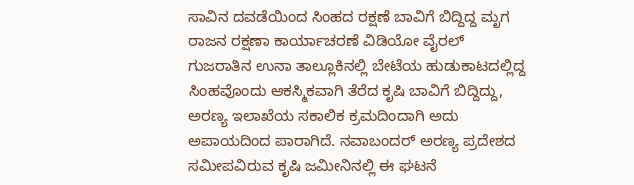ಸಾವಿನ ದವಡೆಯಿಂದ ಸಿಂಹದ ರಕ್ಷಣೆ ಬಾವಿಗೆ ಬಿದ್ದಿದ್ದ ಮೃಗ ರಾಜನ ರಕ್ಷಣಾ ಕಾರ್ಯಾಚರಣೆ ವಿಡಿಯೋ ವೈರಲ್
ಗುಜರಾತಿನ ಉನಾ ತಾಲ್ಲೂಕಿನಲ್ಲಿ ಬೇಟೆಯ ಹುಡುಕಾಟದಲ್ಲಿದ್ದ ಸಿಂಹವೊಂದು ಆಕಸ್ಮಿಕವಾಗಿ ತೆರೆದ ಕೃಷಿ ಬಾವಿಗೆ ಬಿದ್ದಿದ್ದು, ಅರಣ್ಯ ಇಲಾಖೆಯ ಸಕಾಲಿಕ ಕ್ರಮದಿಂದಾಗಿ ಅದು ಅಪಾಯದಿಂದ ಪಾರಾಗಿದೆ. ನವಾಬಂದರ್ ಅರಣ್ಯ ಪ್ರದೇಶದ ಸಮೀಪವಿರುವ ಕೃಷಿ ಜಮೀನಿನಲ್ಲಿ ಈ ಘಟನೆ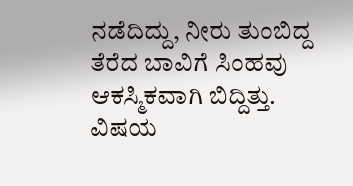ನಡೆದಿದ್ದು, ನೀರು ತುಂಬಿದ್ದ ತೆರೆದ ಬಾವಿಗೆ ಸಿಂಹವು ಆಕಸ್ಮಿಕವಾಗಿ ಬಿದ್ದಿತ್ತು. ವಿಷಯ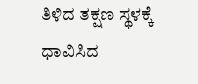ತಿಳಿದ ತಕ್ಷಣ ಸ್ಥಳಕ್ಕೆ ಧಾವಿಸಿದ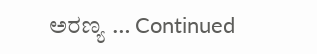ಅರಣ್ಯ … Continued